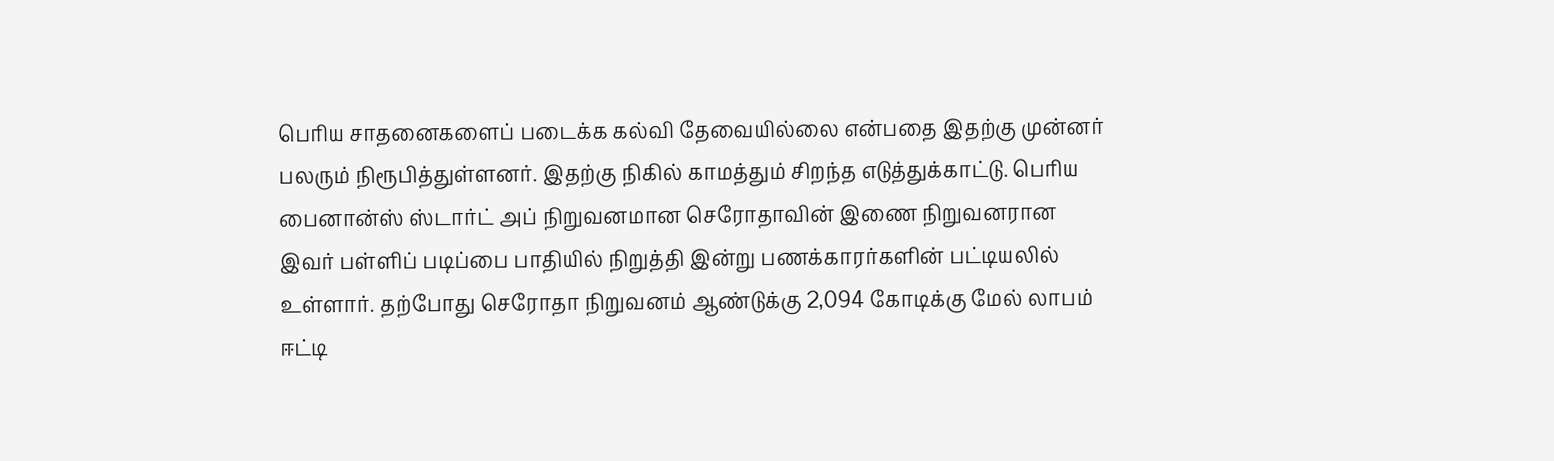பெரிய சாதனைகளைப் படைக்க கல்வி தேவையில்லை என்பதை இதற்கு முன்னர் பலரும் நிரூபித்துள்ளனர். இதற்கு நிகில் காமத்தும் சிறந்த எடுத்துக்காட்டு. பெரிய பைனான்ஸ் ஸ்டார்ட் அப் நிறுவனமான செரோதாவின் இணை நிறுவனரான இவர் பள்ளிப் படிப்பை பாதியில் நிறுத்தி இன்று பணக்காரர்களின் பட்டியலில் உள்ளார். தற்போது செரோதா நிறுவனம் ஆண்டுக்கு 2,094 கோடிக்கு மேல் லாபம் ஈட்டி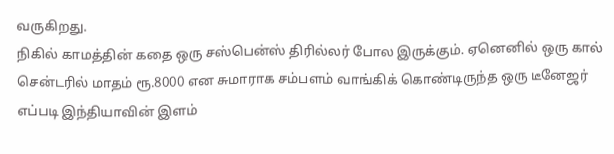வருகிறது.
நிகில் காமத்தின் கதை ஒரு சஸ்பென்ஸ் திரில்லர் போல இருக்கும். ஏனெனில் ஒரு கால் சென்டரில் மாதம் ரூ.8000 என சுமாராக சம்பளம் வாங்கிக் கொண்டிருந்த ஒரு டீனேஜர் எப்படி இந்தியாவின் இளம்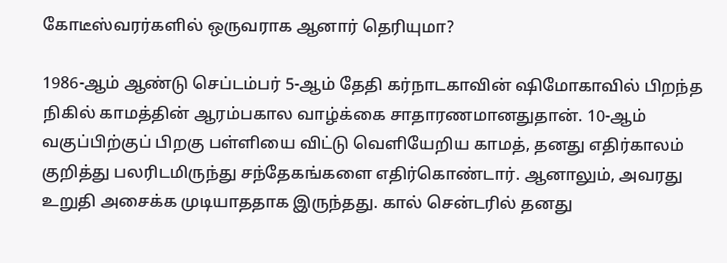கோடீஸ்வரர்களில் ஒருவராக ஆனார் தெரியுமா?

1986-ஆம் ஆண்டு செப்டம்பர் 5-ஆம் தேதி கர்நாடகாவின் ஷிமோகாவில் பிறந்த நிகில் காமத்தின் ஆரம்பகால வாழ்க்கை சாதாரணமானதுதான். 10-ஆம் வகுப்பிற்குப் பிறகு பள்ளியை விட்டு வெளியேறிய காமத், தனது எதிர்காலம் குறித்து பலரிடமிருந்து சந்தேகங்களை எதிர்கொண்டார். ஆனாலும், அவரது உறுதி அசைக்க முடியாததாக இருந்தது. கால் சென்டரில் தனது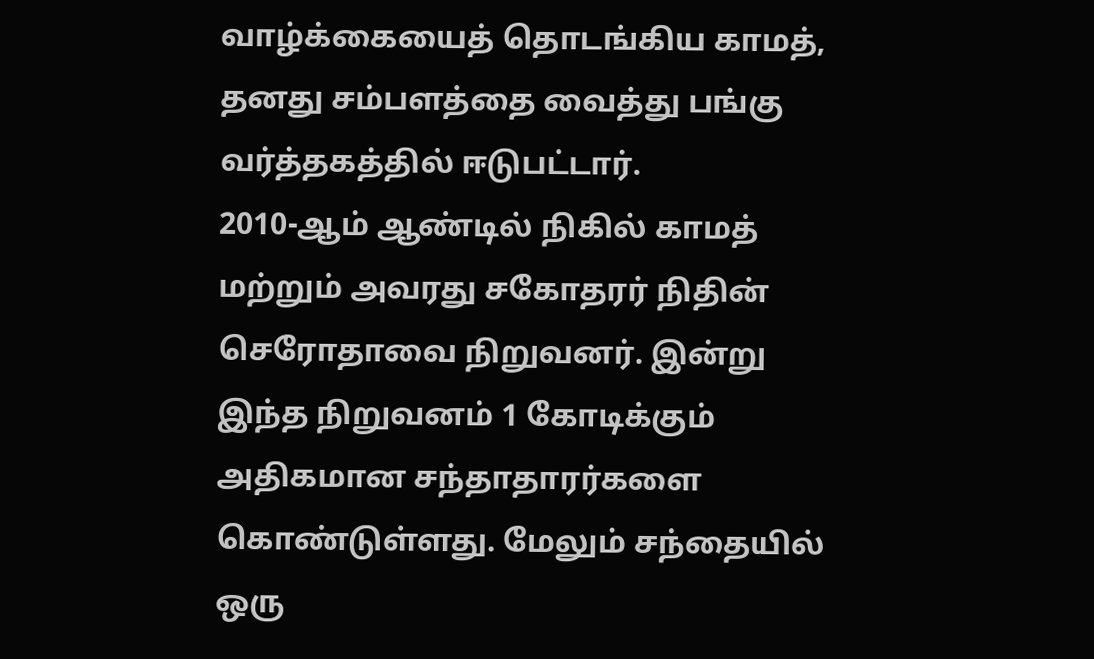வாழ்க்கையைத் தொடங்கிய காமத், தனது சம்பளத்தை வைத்து பங்கு வர்த்தகத்தில் ஈடுபட்டார்.
2010-ஆம் ஆண்டில் நிகில் காமத் மற்றும் அவரது சகோதரர் நிதின் செரோதாவை நிறுவனர். இன்று இந்த நிறுவனம் 1 கோடிக்கும் அதிகமான சந்தாதாரர்களை கொண்டுள்ளது. மேலும் சந்தையில் ஒரு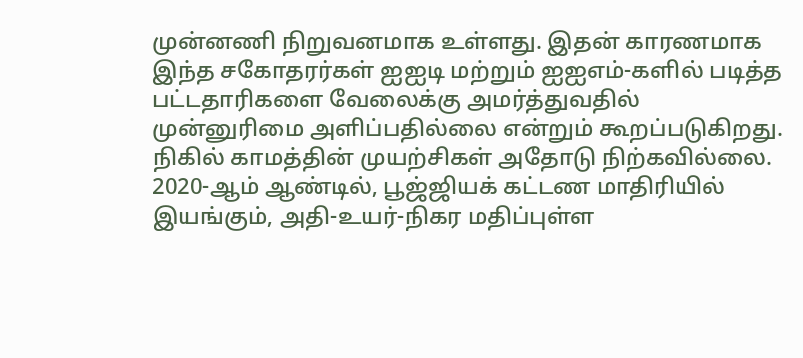முன்னணி நிறுவனமாக உள்ளது. இதன் காரணமாக இந்த சகோதரர்கள் ஐஐடி மற்றும் ஐஐஎம்-களில் படித்த பட்டதாரிகளை வேலைக்கு அமர்த்துவதில் முன்னுரிமை அளிப்பதில்லை என்றும் கூறப்படுகிறது.
நிகில் காமத்தின் முயற்சிகள் அதோடு நிற்கவில்லை. 2020-ஆம் ஆண்டில், பூஜ்ஜியக் கட்டண மாதிரியில் இயங்கும், அதி-உயர்-நிகர மதிப்புள்ள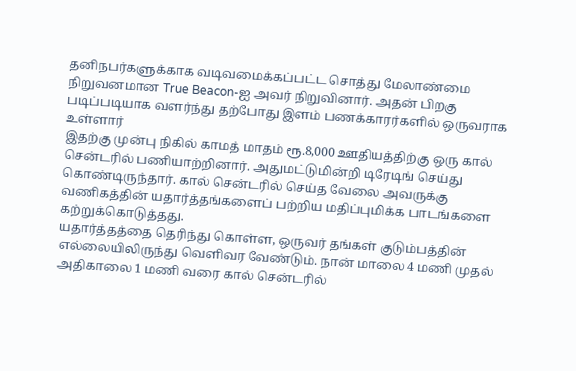தனிநபர்களுக்காக வடிவமைக்கப்பட்ட சொத்து மேலாண்மை நிறுவனமான True Beacon-ஐ அவர் நிறுவினார். அதன் பிறகு படிப்படியாக வளர்ந்து தற்போது இளம் பணக்காரர்களில் ஒருவராக உள்ளார்
இதற்கு முன்பு நிகில் காமத் மாதம் ரூ.8,000 ஊதியத்திற்கு ஒரு கால் சென்டரில் பணியாற்றினார். அதுமட்டுமின்றி டிரேடிங் செய்து கொண்டிருந்தார். கால் சென்டரில் செய்த வேலை அவருக்கு வணிகத்தின் யதார்த்தங்களைப் பற்றிய மதிப்புமிக்க பாடங்களை கற்றுக்கொடுத்தது.
யதார்த்தத்தை தெரிந்து கொள்ள, ஒருவர் தங்கள் குடும்பத்தின் எல்லையிலிருந்து வெளிவர வேண்டும். நான் மாலை 4 மணி முதல் அதிகாலை 1 மணி வரை கால் சென்டரில்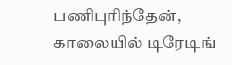பணிபுரிந்தேன், காலையில் டிரேடிங்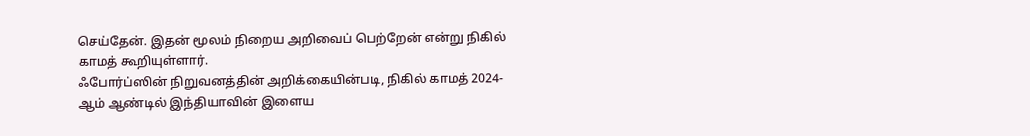செய்தேன். இதன் மூலம் நிறைய அறிவைப் பெற்றேன் என்று நிகில் காமத் கூறியுள்ளார்.
ஃபோர்ப்ஸின் நிறுவனத்தின் அறிக்கையின்படி, நிகில் காமத் 2024-ஆம் ஆண்டில் இந்தியாவின் இளைய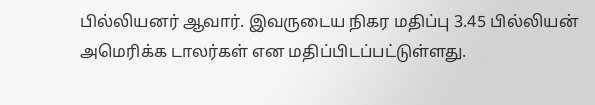பில்லியனர் ஆவார். இவருடைய நிகர மதிப்பு 3.45 பில்லியன் அமெரிக்க டாலர்கள் என மதிப்பிடப்பட்டுள்ளது.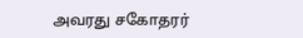அவரது சகோதரர்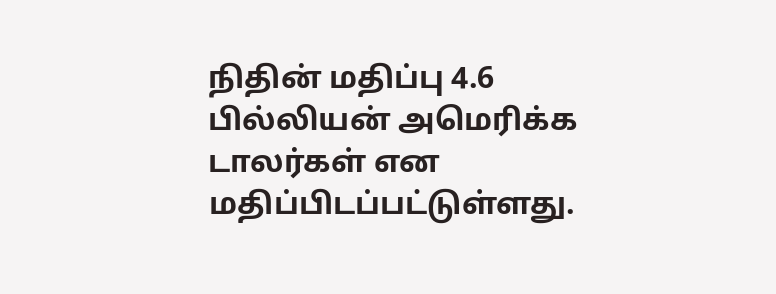நிதின் மதிப்பு 4.6 பில்லியன் அமெரிக்க டாலர்கள் என மதிப்பிடப்பட்டுள்ளது.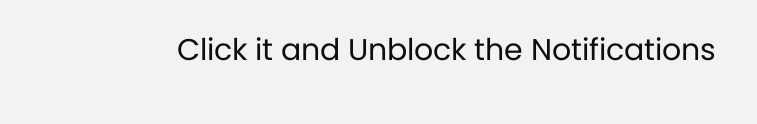Click it and Unblock the Notifications